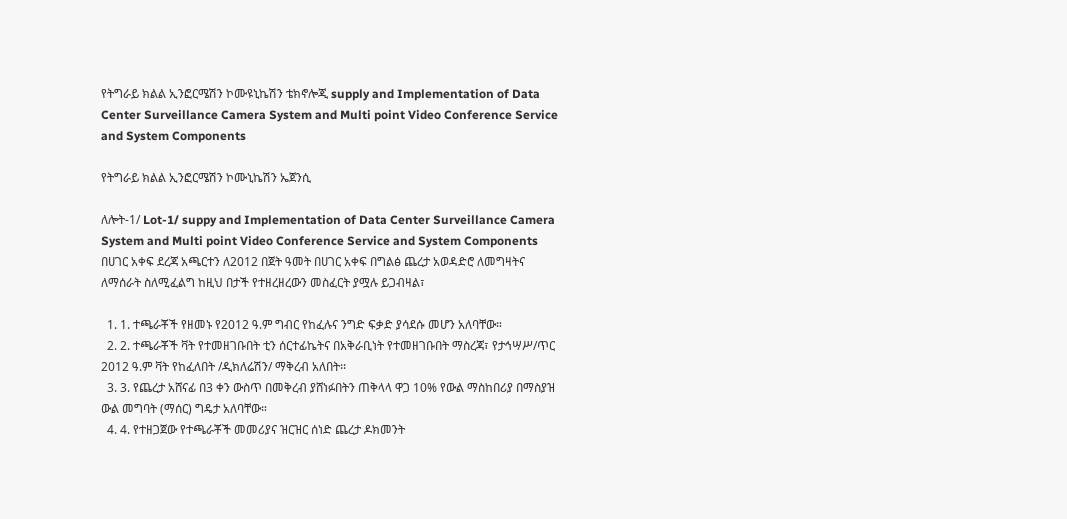የትግራይ ክልል ኢንፎርሜሽን ኮሙዩኒኬሽን ቴክኖሎጂ supply and Implementation of Data Center Surveillance Camera System and Multi point Video Conference Service and System Components

የትግራይ ክልል ኢንፎርሜሽን ኮሙኒኬሽን ኤጀንሲ

ለሎት-1/ Lot-1/ suppy and Implementation of Data Center Surveillance Camera System and Multi point Video Conference Service and System Components በሀገር አቀፍ ደረጃ አጫርተን ለ2012 በጀት ዓመት በሀገር አቀፍ በግልፅ ጨረታ አወዳድሮ ለመግዛትና ለማሰራት ስለሚፈልግ ከዚህ በታች የተዘረዘረውን መስፈርት ያሟሉ ይጋብዛል፣

  1. 1. ተጫራቾች የዘመኑ የ2012 ዓ.ም ግብር የከፈሉና ንግድ ፍቃድ ያሳደሱ መሆን አለባቸው።
  2. 2. ተጫራቾች ቫት የተመዘገቡበት ቲን ሰርተፊኬትና በአቅራቢነት የተመዘገቡበት ማስረጃ፣ የታኅሣሥ/ጥር 2012 ዓ.ም ቫት የከፈለበት /ዲክለሬሽን/ ማቅረብ አለበት፡፡
  3. 3. የጨረታ አሸናፊ በ3 ቀን ውስጥ በመቅረብ ያሸነፉበትን ጠቅላላ ዋጋ 10% የውል ማስከበሪያ በማስያዝ ውል መግባት (ማሰር) ግዴታ አለባቸው።
  4. 4. የተዘጋጀው የተጫራቾች መመሪያና ዝርዝር ሰነድ ጨረታ ዶክመንት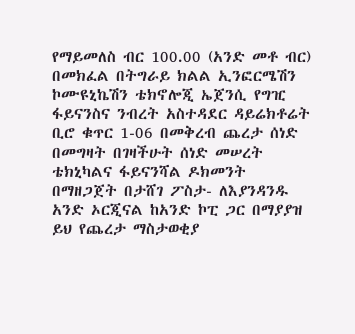የማይመለስ ብር 100.00 (አንድ መቶ ብር) በመክፈል በትግራይ ክልል ኢንፎርሜሽን ኮሙዩኒኬሽን ቴክኖሎጂ ኤጀንሲ የግዢ ፋይናንስና ንብረት አስተዳደር ዳይሬክቶሬት ቢሮ ቁጥር 1-06 በመቅረብ ጨረታ ሰነድ በመግዛት በገዛችሁት ሰነድ መሠረት ቴክኒካልና ፋይናንሻል ዶክመንት በማዘጋጀት በታሸገ ፖስታ- ለእያንዳንዱ አንድ ኦርጂናል ከአንድ ኮፒ ጋር በማያያዝ ይህ የጨረታ ማስታወቂያ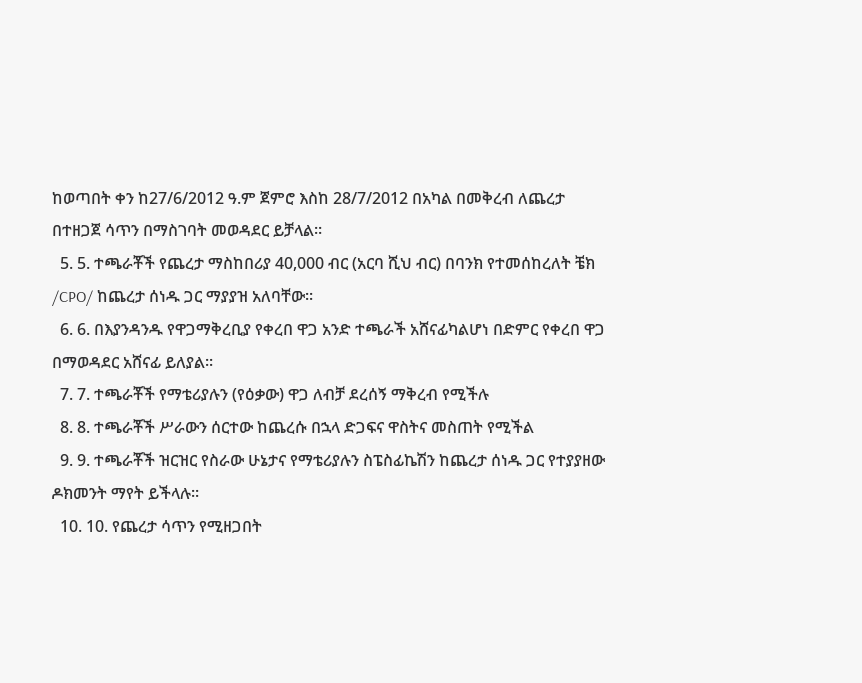ከወጣበት ቀን ከ27/6/2012 ዓ.ም ጀምሮ እስከ 28/7/2012 በአካል በመቅረብ ለጨረታ በተዘጋጀ ሳጥን በማስገባት መወዳደር ይቻላል።
  5. 5. ተጫራቾች የጨረታ ማስከበሪያ 40,000 ብር (አርባ ሺህ ብር) በባንክ የተመሰከረለት ቼክ /CPO/ ከጨረታ ሰነዱ ጋር ማያያዝ አለባቸው፡፡
  6. 6. በእያንዳንዱ የዋጋማቅረቢያ የቀረበ ዋጋ አንድ ተጫራች አሸናፊካልሆነ በድምር የቀረበ ዋጋ በማወዳደር አሸናፊ ይለያል፡፡
  7. 7. ተጫራቾች የማቴሪያሉን (የዕቃው) ዋጋ ለብቻ ደረሰኝ ማቅረብ የሚችሉ
  8. 8. ተጫራቾች ሥራውን ሰርተው ከጨረሱ በኋላ ድጋፍና ዋስትና መስጠት የሚችል
  9. 9. ተጫራቾች ዝርዝር የስራው ሁኔታና የማቴሪያሉን ስፔስፊኬሽን ከጨረታ ሰነዱ ጋር የተያያዘው ዶክመንት ማየት ይችላሉ፡፡
  10. 10. የጨረታ ሳጥን የሚዘጋበት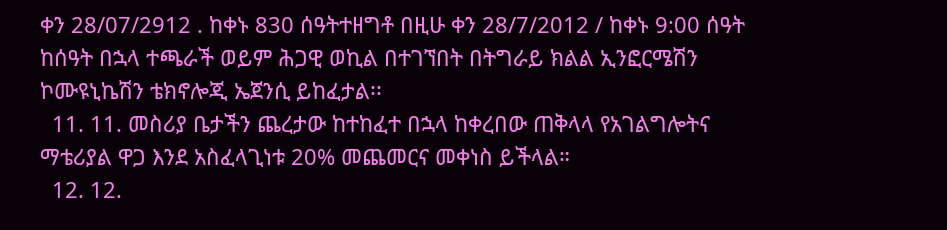ቀን 28/07/2912 . ከቀኑ 830 ሰዓትተዘግቶ በዚሁ ቀን 28/7/2012 / ከቀኑ 9:00 ሰዓት ከሰዓት በኋላ ተጫራች ወይም ሕጋዊ ወኪል በተገኘበት በትግራይ ክልል ኢንፎርሜሽን ኮሙዩኒኬሽን ቴክኖሎጂ ኤጀንሲ ይከፈታል፡፡
  11. 11. መስሪያ ቤታችን ጨረታው ከተከፈተ በኋላ ከቀረበው ጠቅላላ የአገልግሎትና ማቴሪያል ዋጋ እንደ አስፈላጊነቱ 20% መጨመርና መቀነስ ይችላል።
  12. 12.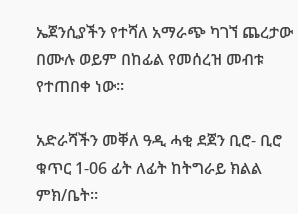ኤጀንሲያችን የተሻለ አማራጭ ካገኘ ጨረታው በሙሉ ወይም በከፊል የመሰረዝ መብቱ የተጠበቀ ነው፡፡

አድራሻችን መቐለ ዓዲ ሓቂ ደጀን ቢሮ- ቢሮ ቁጥር 1-06 ፊት ለፊት ከትግራይ ክልል ምክ/ቤት።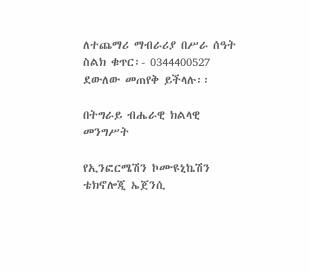ለተጨማሪ ማብራሪያ በሥራ ሰዓት ስልክ ቁጥር፡- 0344400527 ደውለው መጠየቅ ይችላሉ፡፡

በትግራይ ብሔራዊ ክልላዊ መንግሥት

የኢንፎርሜሽን ኮሙዩኒኬሽን ቴክኖሎጂ ኤጀንሲ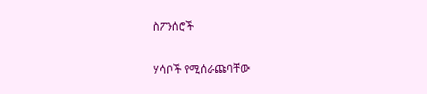ስፖንሰሮች

ሃሳቦች የሚሰራጩባቸው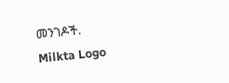መንገዶች.
Milkta Logo